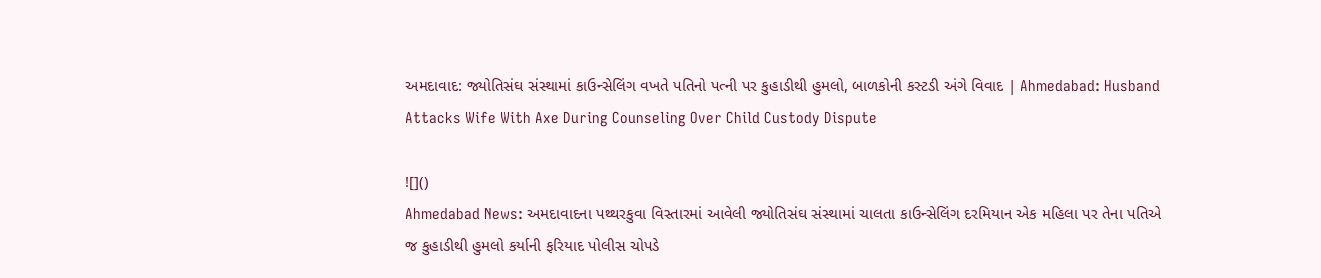અમદાવાદ: જ્યોતિસંઘ સંસ્થામાં કાઉન્સેલિંગ વખતે પતિનો પત્ની પર કુહાડીથી હુમલો, બાળકોની કસ્ટડી અંગે વિવાદ | Ahmedabad: Husband Attacks Wife With Axe During Counseling Over Child Custody Dispute

![]()
Ahmedabad News: અમદાવાદના પથ્થરકુવા વિસ્તારમાં આવેલી જ્યોતિસંઘ સંસ્થામાં ચાલતા કાઉન્સેલિંગ દરમિયાન એક મહિલા પર તેના પતિએ જ કુહાડીથી હુમલો કર્યાની ફરિયાદ પોલીસ ચોપડે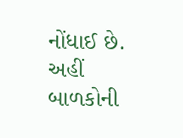નોંધાઈ છે. અહીં બાળકોની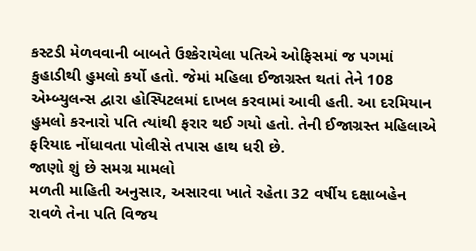કસ્ટડી મેળવવાની બાબતે ઉશ્કેરાયેલા પતિએ ઓફિસમાં જ પગમાં કુહાડીથી હુમલો કર્યો હતો. જેમાં મહિલા ઈજાગ્રસ્ત થતાં તેને 108 એમ્બ્યુલન્સ દ્વારા હોસ્પિટલમાં દાખલ કરવામાં આવી હતી. આ દરમિયાન હુમલો કરનારો પતિ ત્યાંથી ફરાર થઈ ગયો હતો. તેની ઈજાગ્રસ્ત મહિલાએ ફરિયાદ નોંધાવતા પોલીસે તપાસ હાથ ધરી છે.
જાણો શું છે સમગ્ર મામલો
મળતી માહિતી અનુસાર, અસારવા ખાતે રહેતા 32 વર્ષીય દક્ષાબહેન રાવળે તેના પતિ વિજય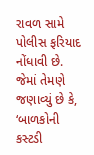રાવળ સામે પોલીસ ફરિયાદ નોંધાવી છે. જેમાં તેમણે જણાવ્યું છે કે, ‘બાળકોની કસ્ટડી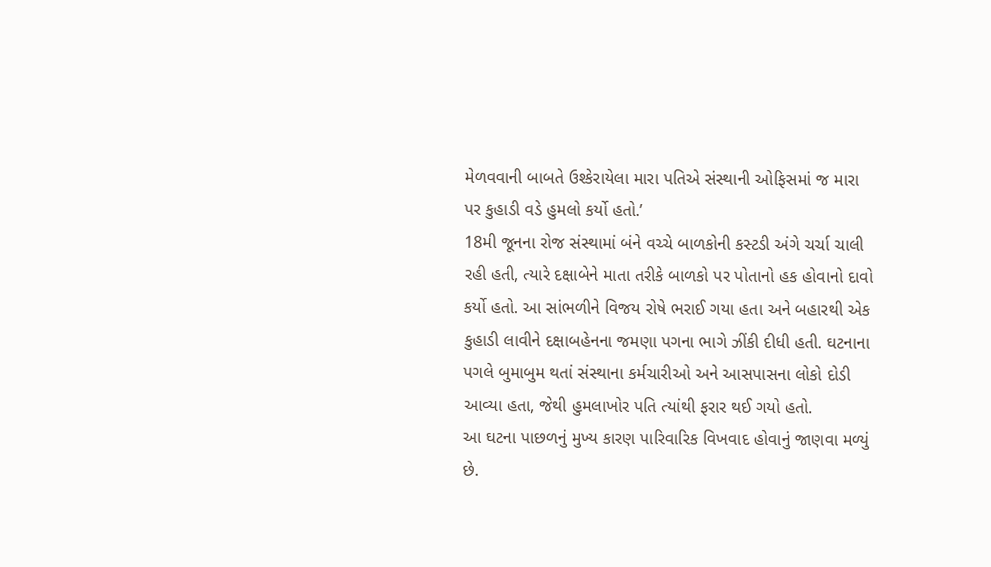મેળવવાની બાબતે ઉશ્કેરાયેલા મારા પતિએ સંસ્થાની ઓફિસમાં જ મારા પર કુહાડી વડે હુમલો કર્યો હતો.’
18મી જૂનના રોજ સંસ્થામાં બંને વચ્ચે બાળકોની કસ્ટડી અંગે ચર્ચા ચાલી રહી હતી, ત્યારે દક્ષાબેને માતા તરીકે બાળકો પર પોતાનો હક હોવાનો દાવો કર્યો હતો. આ સાંભળીને વિજય રોષે ભરાઈ ગયા હતા અને બહારથી એક કુહાડી લાવીને દક્ષાબહેનના જમણા પગના ભાગે ઝીંકી દીધી હતી. ઘટનાના પગલે બુમાબુમ થતાં સંસ્થાના કર્મચારીઓ અને આસપાસના લોકો દોડી આવ્યા હતા, જેથી હુમલાખોર પતિ ત્યાંથી ફરાર થઈ ગયો હતો.
આ ઘટના પાછળનું મુખ્ય કારણ પારિવારિક વિખવાદ હોવાનું જાણવા મળ્યું છે.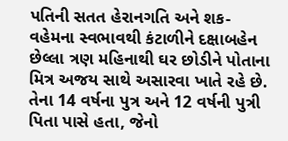પતિની સતત હેરાનગતિ અને શક-વહેમના સ્વભાવથી કંટાળીને દક્ષાબહેન છેલ્લા ત્રણ મહિનાથી ઘર છોડીને પોતાના મિત્ર અજય સાથે અસારવા ખાતે રહે છે. તેના 14 વર્ષના પુત્ર અને 12 વર્ષની પુત્રી પિતા પાસે હતા, જેનો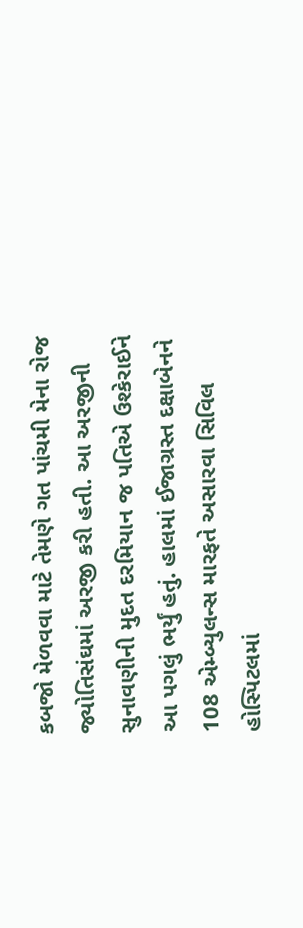કબજો મેળવવા માટે તેમણે ગત પાંચમી મેના રોજ જ્યોતિસંઘમાં અરજી કરી હતી. આ અરજીની સુનાવણીની મુદત દરમિયાન જ પતિએ ઉશ્કેરાઈને આ પગલું ભર્યું હતું. હાલમાં ઈજાગ્રસ્ત દક્ષાબેનને 108 એમ્બ્યુલન્સ મારફતે અસારવા સિવિલ હોસ્પિટલમાં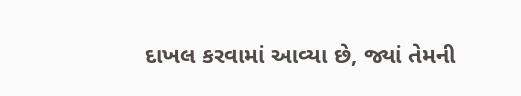દાખલ કરવામાં આવ્યા છે, જ્યાં તેમની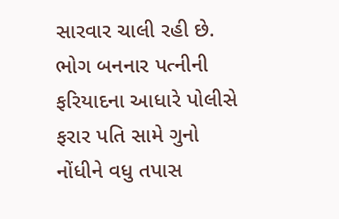સારવાર ચાલી રહી છે. ભોગ બનનાર પત્નીની ફરિયાદના આધારે પોલીસે ફરાર પતિ સામે ગુનો નોંધીને વધુ તપાસ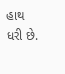હાથ ધરી છે.